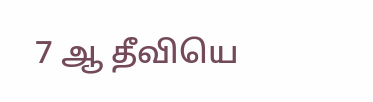7 ஆ தீவியெ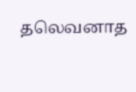தலெவனாத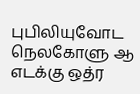புபிலியுவோட நெலகோளு ஆ எடக்கு ஒத்ர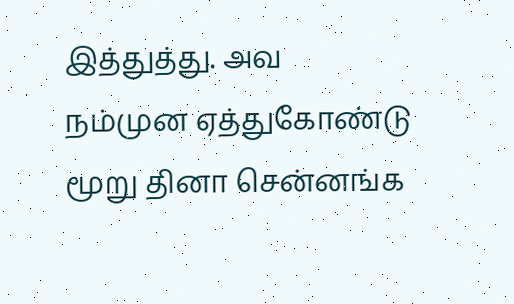இத்துத்து. அவ நம்முன ஏத்துகோண்டு மூறு தினா சென்னங்க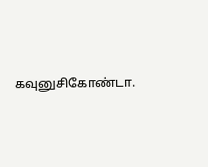கவுனுசிகோண்டா.